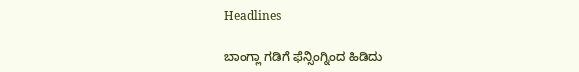Headlines

ಬಾಂಗ್ಲಾ ಗಡಿಗೆ ಫೆನ್ಸಿಂಗ್ನಿಂದ ಹಿಡಿದು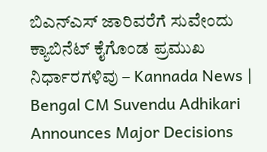ಬಿಎನ್ಎಸ್ ಜಾರಿವರೆಗೆ ಸುವೇಂದು ಕ್ಯಾಬಿನೆಟ್ ಕೈಗೊಂಡ ಪ್ರಮುಖ ನಿರ್ಧಾರಗಳಿವು – Kannada News | Bengal CM Suvendu Adhikari Announces Major Decisions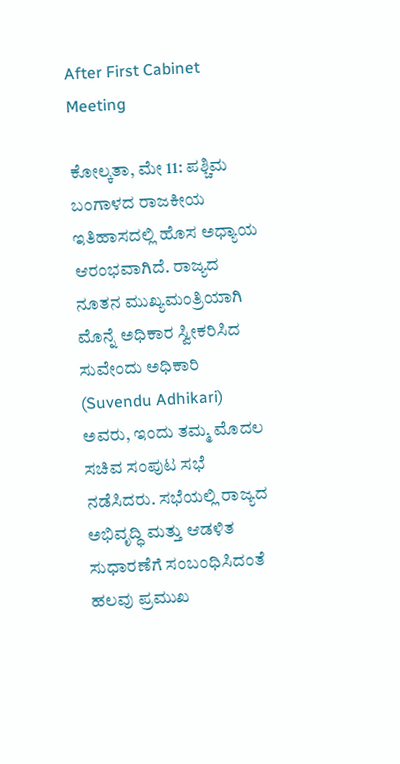After First Cabinet Meeting

ಕೋಲ್ಕತಾ, ಮೇ 11: ಪಶ್ಚಿಮ ಬಂಗಾಳದ ರಾಜಕೀಯ ಇತಿಹಾಸದಲ್ಲಿ ಹೊಸ ಅಧ್ಯಾಯ ಆರಂಭವಾಗಿದೆ. ರಾಜ್ಯದ ನೂತನ ಮುಖ್ಯಮಂತ್ರಿಯಾಗಿ ಮೊನ್ನೆ ಅಧಿಕಾರ ಸ್ವೀಕರಿಸಿದ ಸುವೇಂದು ಅಧಿಕಾರಿ (Suvendu Adhikari) ಅವರು, ಇಂದು ತಮ್ಮ ಮೊದಲ ಸಚಿವ ಸಂಪುಟ ಸಭೆ ನಡೆಸಿದರು. ಸಭೆಯಲ್ಲಿ ರಾಜ್ಯದ ಅಭಿವೃದ್ಧಿ ಮತ್ತು ಆಡಳಿತ ಸುಧಾರಣೆಗೆ ಸಂಬಂಧಿಸಿದಂತೆ ಹಲವು ಪ್ರಮುಖ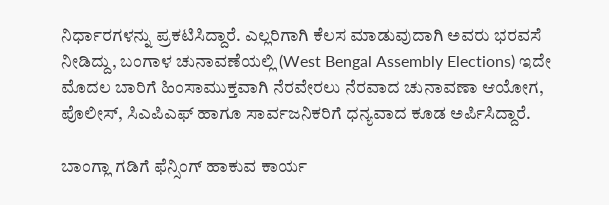ನಿರ್ಧಾರಗಳನ್ನು ಪ್ರಕಟಿಸಿದ್ದಾರೆ. ಎಲ್ಲರಿಗಾಗಿ ಕೆಲಸ ಮಾಡುವುದಾಗಿ ಅವರು ಭರವಸೆ ನೀಡಿದ್ದು, ಬಂಗಾಳ ಚುನಾವಣೆಯಲ್ಲಿ (West Bengal Assembly Elections) ಇದೇ ಮೊದಲ ಬಾರಿಗೆ ಹಿಂಸಾಮುಕ್ತವಾಗಿ ನೆರವೇರಲು ನೆರವಾದ ಚುನಾವಣಾ ಆಯೋಗ, ಪೊಲೀಸ್, ಸಿಎಪಿಎಫ್ ಹಾಗೂ ಸಾರ್ವಜನಿಕರಿಗೆ ಧನ್ಯವಾದ ಕೂಡ ಅರ್ಪಿಸಿದ್ದಾರೆ.

ಬಾಂಗ್ಲಾ ಗಡಿಗೆ ಫೆನ್ಸಿಂಗ್ ಹಾಕುವ ಕಾರ್ಯ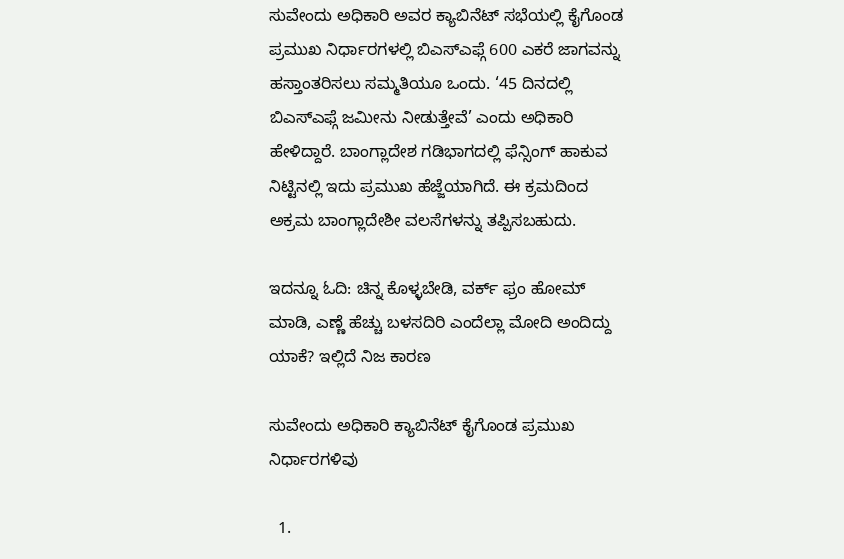ಸುವೇಂದು ಅಧಿಕಾರಿ ಅವರ ಕ್ಯಾಬಿನೆಟ್ ಸಭೆಯಲ್ಲಿ ಕೈಗೊಂಡ ಪ್ರಮುಖ ನಿರ್ಧಾರಗಳಲ್ಲಿ ಬಿಎಸ್ಎಫ್ಗೆ 600 ಎಕರೆ ಜಾಗವನ್ನು ಹಸ್ತಾಂತರಿಸಲು ಸಮ್ಮತಿಯೂ ಒಂದು. ‘45 ದಿನದಲ್ಲಿ ಬಿಎಸ್ಎಫ್ಗೆ ಜಮೀನು ನೀಡುತ್ತೇವೆ’ ಎಂದು ಅಧಿಕಾರಿ ಹೇಳಿದ್ದಾರೆ. ಬಾಂಗ್ಲಾದೇಶ ಗಡಿಭಾಗದಲ್ಲಿ ಫೆನ್ಸಿಂಗ್ ಹಾಕುವ ನಿಟ್ಟಿನಲ್ಲಿ ಇದು ಪ್ರಮುಖ ಹೆಜ್ಜೆಯಾಗಿದೆ. ಈ ಕ್ರಮದಿಂದ ಅಕ್ರಮ ಬಾಂಗ್ಲಾದೇಶೀ ವಲಸೆಗಳನ್ನು ತಪ್ಪಿಸಬಹುದು.

ಇದನ್ನೂ ಓದಿ: ಚಿನ್ನ ಕೊಳ್ಳಬೇಡಿ, ವರ್ಕ್ ಫ್ರಂ ಹೋಮ್ ಮಾಡಿ, ಎಣ್ಣೆ ಹೆಚ್ಚು ಬಳಸದಿರಿ ಎಂದೆಲ್ಲಾ ಮೋದಿ ಅಂದಿದ್ದು ಯಾಕೆ? ಇಲ್ಲಿದೆ ನಿಜ ಕಾರಣ

ಸುವೇಂದು ಅಧಿಕಾರಿ ಕ್ಯಾಬಿನೆಟ್ ಕೈಗೊಂಡ ಪ್ರಮುಖ ನಿರ್ಧಾರಗಳಿವು

  1.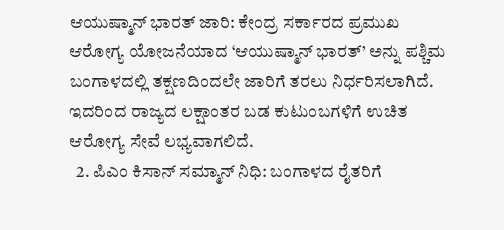ಆಯುಷ್ಮಾನ್ ಭಾರತ್ ಜಾರಿ: ಕೇಂದ್ರ ಸರ್ಕಾರದ ಪ್ರಮುಖ ಆರೋಗ್ಯ ಯೋಜನೆಯಾದ ‘ಆಯುಷ್ಮಾನ್ ಭಾರತ್’ ಅನ್ನು ಪಶ್ಚಿಮ ಬಂಗಾಳದಲ್ಲಿ ತಕ್ಷಣದಿಂದಲೇ ಜಾರಿಗೆ ತರಲು ನಿರ್ಧರಿಸಲಾಗಿದೆ. ಇದರಿಂದ ರಾಜ್ಯದ ಲಕ್ಷಾಂತರ ಬಡ ಕುಟುಂಬಗಳಿಗೆ ಉಚಿತ ಆರೋಗ್ಯ ಸೇವೆ ಲಭ್ಯವಾಗಲಿದೆ.
  2. ಪಿಎಂ ಕಿಸಾನ್ ಸಮ್ಮಾನ್ ನಿಧಿ: ಬಂಗಾಳದ ರೈತರಿಗೆ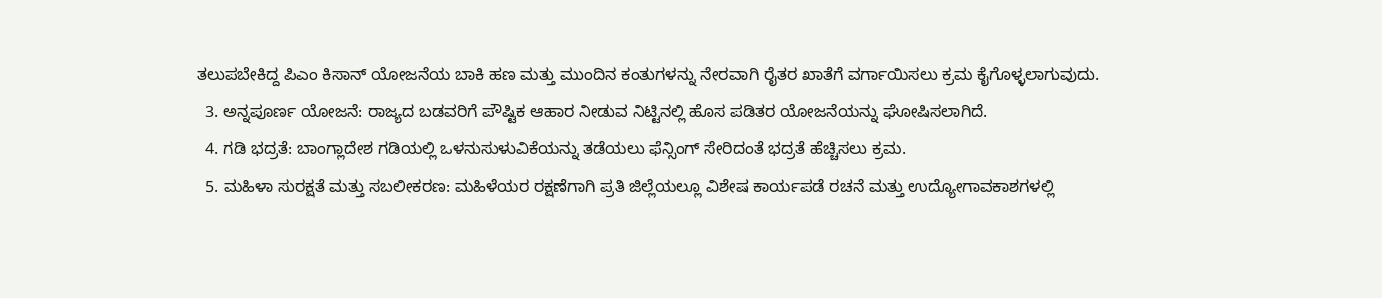ತಲುಪಬೇಕಿದ್ದ ಪಿಎಂ ಕಿಸಾನ್ ಯೋಜನೆಯ ಬಾಕಿ ಹಣ ಮತ್ತು ಮುಂದಿನ ಕಂತುಗಳನ್ನು ನೇರವಾಗಿ ರೈತರ ಖಾತೆಗೆ ವರ್ಗಾಯಿಸಲು ಕ್ರಮ ಕೈಗೊಳ್ಳಲಾಗುವುದು.
  3. ಅನ್ನಪೂರ್ಣ ಯೋಜನೆ: ರಾಜ್ಯದ ಬಡವರಿಗೆ ಪೌಷ್ಟಿಕ ಆಹಾರ ನೀಡುವ ನಿಟ್ಟಿನಲ್ಲಿ ಹೊಸ ಪಡಿತರ ಯೋಜನೆಯನ್ನು ಘೋಷಿಸಲಾಗಿದೆ.
  4. ಗಡಿ ಭದ್ರತೆ: ಬಾಂಗ್ಲಾದೇಶ ಗಡಿಯಲ್ಲಿ ಒಳನುಸುಳುವಿಕೆಯನ್ನು ತಡೆಯಲು ಫೆನ್ಸಿಂಗ್ ಸೇರಿದಂತೆ ಭದ್ರತೆ ಹೆಚ್ಚಿಸಲು ಕ್ರಮ.
  5. ಮಹಿಳಾ ಸುರಕ್ಷತೆ ಮತ್ತು ಸಬಲೀಕರಣ: ಮಹಿಳೆಯರ ರಕ್ಷಣೆಗಾಗಿ ಪ್ರತಿ ಜಿಲ್ಲೆಯಲ್ಲೂ ವಿಶೇಷ ಕಾರ್ಯಪಡೆ ರಚನೆ ಮತ್ತು ಉದ್ಯೋಗಾವಕಾಶಗಳಲ್ಲಿ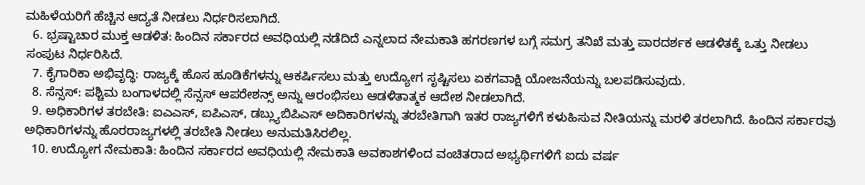ಮಹಿಳೆಯರಿಗೆ ಹೆಚ್ಚಿನ ಆದ್ಯತೆ ನೀಡಲು ನಿರ್ಧರಿಸಲಾಗಿದೆ.
  6. ಭ್ರಷ್ಟಾಚಾರ ಮುಕ್ತ ಆಡಳಿತ: ಹಿಂದಿನ ಸರ್ಕಾರದ ಅವಧಿಯಲ್ಲಿ ನಡೆದಿದೆ ಎನ್ನಲಾದ ನೇಮಕಾತಿ ಹಗರಣಗಳ ಬಗ್ಗೆ ಸಮಗ್ರ ತನಿಖೆ ಮತ್ತು ಪಾರದರ್ಶಕ ಆಡಳಿತಕ್ಕೆ ಒತ್ತು ನೀಡಲು ಸಂಪುಟ ನಿರ್ಧರಿಸಿದೆ.
  7. ಕೈಗಾರಿಕಾ ಅಭಿವೃದ್ಧಿ: ರಾಜ್ಯಕ್ಕೆ ಹೊಸ ಹೂಡಿಕೆಗಳನ್ನು ಆಕರ್ಷಿಸಲು ಮತ್ತು ಉದ್ಯೋಗ ಸೃಷ್ಟಿಸಲು ಏಕಗವಾಕ್ಷಿ ಯೋಜನೆಯನ್ನು ಬಲಪಡಿಸುವುದು.
  8. ಸೆನ್ಸಸ್: ಪಶ್ಚಿಮ ಬಂಗಾಳದಲ್ಲಿ ಸೆನ್ಸಸ್ ಆಪರೇಶನ್ಸ್ ಅನ್ನು ಆರಂಭಿಸಲು ಆಡಳಿತಾತ್ಮಕ ಆದೇಶ ನೀಡಲಾಗಿದೆ.
  9. ಅಧಿಕಾರಿಗಳ ತರಬೇತಿ: ಐಎಎಸ್, ಐಪಿಎಸ್, ಡಬ್ಲ್ಯುಬಿಪಿಎಸ್ ಅದಿಕಾರಿಗಳನ್ನು ತರಬೇತಿಗಾಗಿ ಇತರ ರಾಜ್ಯಗಳಿಗೆ ಕಳುಹಿಸುವ ನೀತಿಯನ್ನು ಮರಳಿ ತರಲಾಗಿದೆ. ಹಿಂದಿನ ಸರ್ಕಾರವು ಅಧಿಕಾರಿಗಳನ್ನು ಹೊರರಾಜ್ಯಗಳಲ್ಲಿ ತರಬೇತಿ ನೀಡಲು ಅನುಮತಿಸಿರಲಿಲ್ಲ.
  10. ಉದ್ಯೋಗ ನೇಮಕಾತಿ: ಹಿಂದಿನ ಸರ್ಕಾರದ ಅವಧಿಯಲ್ಲಿ ನೇಮಕಾತಿ ಅವಕಾಶಗಳಿಂದ ವಂಚಿತರಾದ ಅಭ್ಯರ್ಥಿಗಳಿಗೆ ಐದು ವರ್ಷ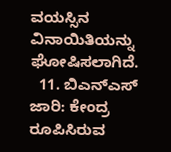ವಯಸ್ಸಿನ ವಿನಾಯಿತಿಯನ್ನು ಘೋಷಿಸಲಾಗಿದೆ.
  11. ಬಿಎನ್ಎಸ್ ಜಾರಿ: ಕೇಂದ್ರ ರೂಪಿಸಿರುವ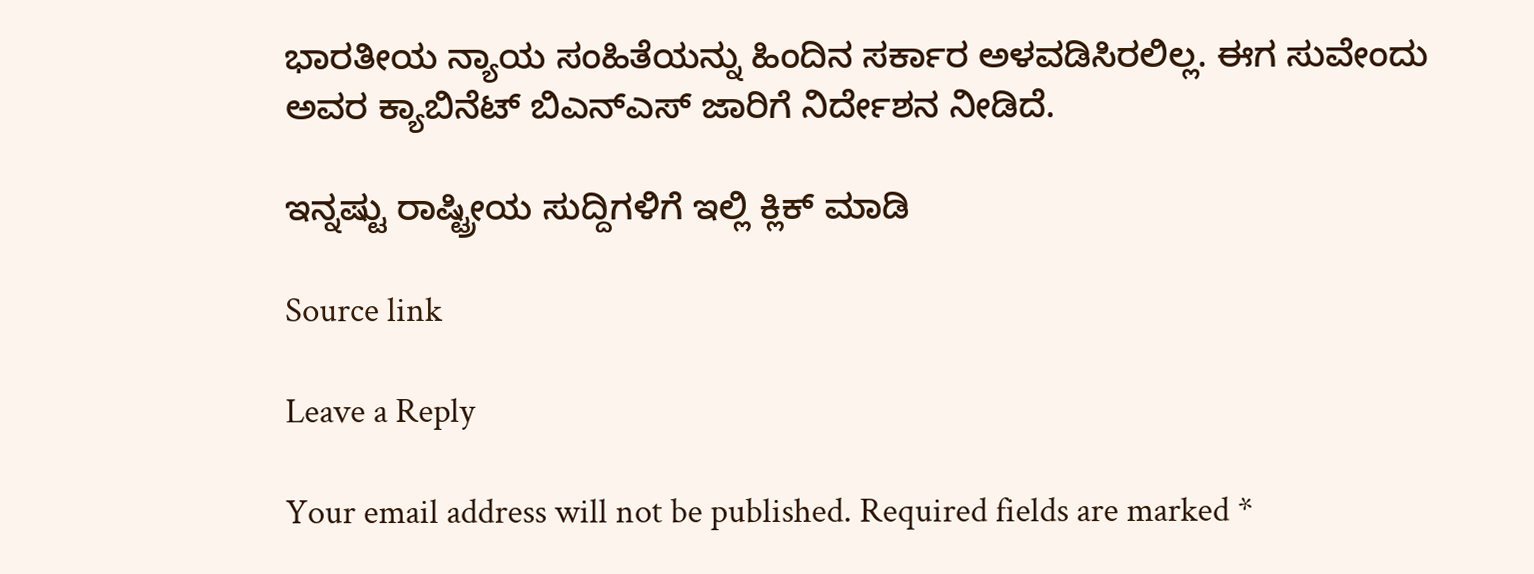ಭಾರತೀಯ ನ್ಯಾಯ ಸಂಹಿತೆಯನ್ನು ಹಿಂದಿನ ಸರ್ಕಾರ ಅಳವಡಿಸಿರಲಿಲ್ಲ. ಈಗ ಸುವೇಂದು ಅವರ ಕ್ಯಾಬಿನೆಟ್ ಬಿಎನ್ಎಸ್ ಜಾರಿಗೆ ನಿರ್ದೇಶನ ನೀಡಿದೆ.

ಇನ್ನಷ್ಟು ರಾಷ್ಟ್ರೀಯ ಸುದ್ದಿಗಳಿಗೆ ಇಲ್ಲಿ ಕ್ಲಿಕ್ ಮಾಡಿ

Source link

Leave a Reply

Your email address will not be published. Required fields are marked *